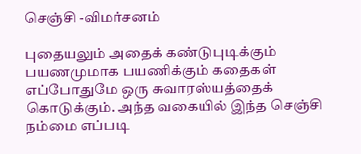செஞ்சி -விமர்சனம்

புதையலும் அதைக் கண்டுபுடிக்கும் பயணமுமாக பயணிக்கும் கதைகள் எப்போதுமே ஒரு சுவாரஸ்யத்தைக் கொடுக்கும். அந்த வகையில் இந்த செஞ்சி நம்மை எப்படி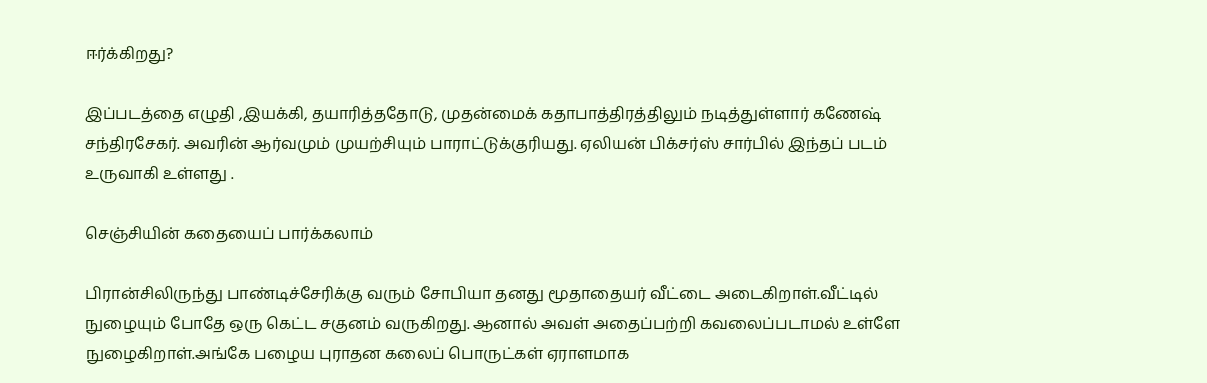ஈர்க்கிறது?

இப்படத்தை எழுதி ,இயக்கி, தயாரித்ததோடு, முதன்மைக் கதாபாத்திரத்திலும் நடித்துள்ளார் கணேஷ் சந்திரசேகர். அவரின் ஆர்வமும் முயற்சியும் பாராட்டுக்குரியது. ஏலியன் பிக்சர்ஸ் சார்பில் இந்தப் படம் உருவாகி உள்ளது .

செஞ்சியின் கதையைப் பார்க்கலாம்

பிரான்சிலிருந்து பாண்டிச்சேரிக்கு வரும் சோபியா தனது மூதாதையர் வீட்டை அடைகிறாள்.வீட்டில் நுழையும் போதே ஒரு கெட்ட சகுனம் வருகிறது. ஆனால் அவள் அதைப்பற்றி கவலைப்படாமல் உள்ளே நுழைகிறாள்.அங்கே பழைய புராதன கலைப் பொருட்கள் ஏராளமாக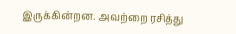இருக்கின்றன. அவற்றை ரசித்து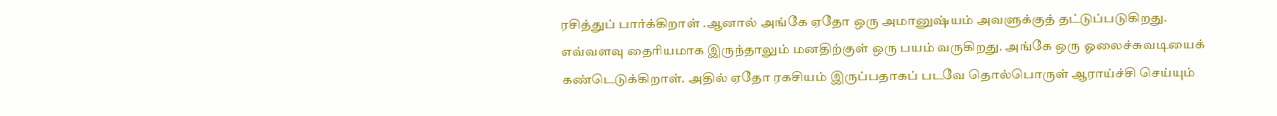ரசித்துப் பார்க்கிறாள் .ஆனால் அங்கே ஏதோ ஒரு அமானுஷ்யம் அவளுக்குத் தட்டுப்படுகிறது. எவ்வளவு தைரியமாக இருந்தாலும் மனதிற்குள் ஒரு பயம் வருகிறது. அங்கே ஒரு ஓலைச்சுவடியைக் கண்டெடுக்கிறாள். அதில் ஏதோ ரகசியம் இருப்பதாகப் படவே தொல்பொருள் ஆராய்ச்சி செய்யும்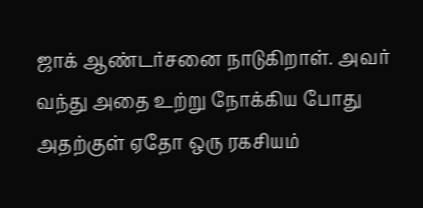ஜாக் ஆண்டர்சனை நாடுகிறாள். அவர் வந்து அதை உற்று நோக்கிய போது அதற்குள் ஏதோ ஒரு ரகசியம்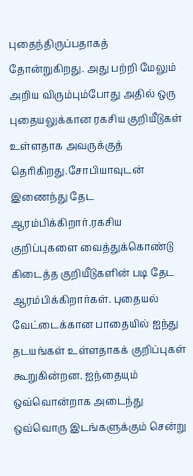புதைந்திருப்பதாகத் தோன்றுகிறது. அது பற்றி மேலும் அறிய விரும்பும்போது அதில் ஒரு புதையலுக்கான ரகசிய குறியீடுகள் உள்ளதாக அவருக்குத் தெரிகிறது.சோபியாவுடன் இணைந்து தேட ஆரம்பிக்கிறார்.ரகசிய குறிப்புகளை வைத்துக்கொண்டு கிடைத்த குறியீடுகளின் படி தேட ஆரம்பிக்கிறார்கள். புதையல் வேட்டைக்கான பாதையில் ஐந்து தடயங்கள் உள்ளதாகக் குறிப்புகள் கூறுகின்றன. ஐந்தையும் ஒவ்வொன்றாக அடைந்து ஒவ்வொரு இடங்களுக்கும் சென்று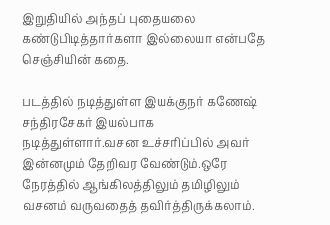இறுதியில் அந்தப் புதையலை கண்டுபிடித்தார்களா இல்லையா என்பதே செஞ்சியின் கதை.

படத்தில் நடித்துள்ள இயக்குநர் கணேஷ் சந்திரசேகர் இயல்பாக நடித்துள்ளார்.வசன உச்சரிப்பில் அவர் இன்னமும் தேறிவர வேண்டும்.ஒரே நேரத்தில் ஆங்கிலத்திலும் தமிழிலும் வசனம் வருவதைத் தவிர்த்திருக்கலாம்.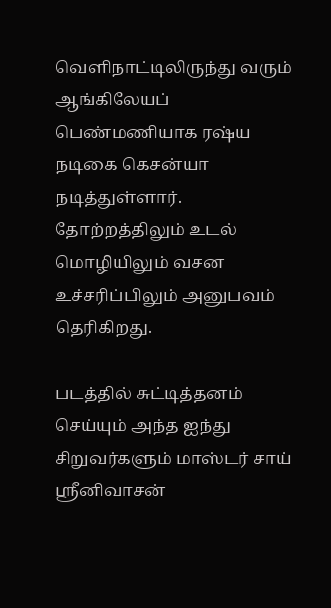வெளிநாட்டிலிருந்து வரும் ஆங்கிலேயப் பெண்மணியாக ரஷ்ய நடிகை கெசன்யா நடித்துள்ளார். தோற்றத்திலும் உடல் மொழியிலும் வசன உச்சரிப்பிலும் அனுபவம் தெரிகிறது.

படத்தில் சுட்டித்தனம் செய்யும் அந்த ஐந்து சிறுவர்களும் மாஸ்டர் சாய் ஸ்ரீனிவாசன்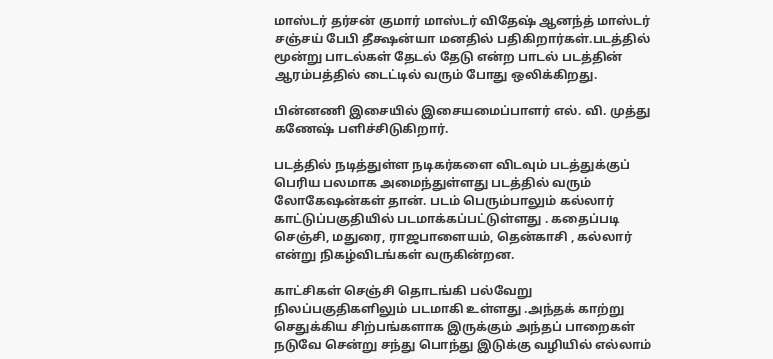மாஸ்டர் தர்சன் குமார் மாஸ்டர் விதேஷ் ஆனந்த் மாஸ்டர் சஞ்சய் பேபி தீக்ஷன்யா மனதில் பதிகிறார்கள்.படத்தில் மூன்று பாடல்கள் தேடல் தேடு என்ற பாடல் படத்தின் ஆரம்பத்தில் டைட்டில் வரும் போது ஒலிக்கிறது.

பின்னணி இசையில் இசையமைப்பாளர் எல். வி. முத்து கணேஷ் பளிச்சிடுகிறார்.

படத்தில் நடித்துள்ள நடிகர்களை விடவும் படத்துக்குப் பெரிய பலமாக அமைந்துள்ளது படத்தில் வரும் லோகேஷன்கள் தான். படம் பெரும்பாலும் கல்லார் காட்டுப்பகுதியில் படமாக்கப்பட்டுள்ளது . கதைப்படி செஞ்சி, மதுரை, ராஜபாளையம், தென்காசி , கல்லார் என்று நிகழ்விடங்கள் வருகின்றன.

காட்சிகள் செஞ்சி தொடங்கி பல்வேறு நிலப்பகுதிகளிலும் படமாகி உள்ளது .அந்தக் காற்று செதுக்கிய சிற்பங்களாக இருக்கும் அந்தப் பாறைகள் நடுவே சென்று சந்து பொந்து இடுக்கு வழியில் எல்லாம்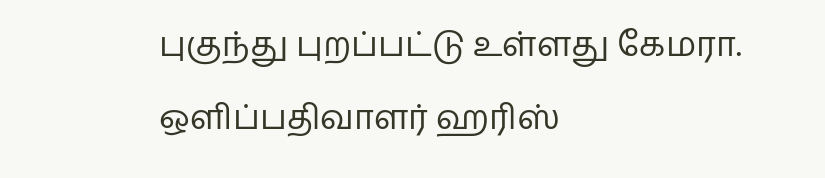புகுந்து புறப்பட்டு உள்ளது கேமரா. ஒளிப்பதிவாளர் ஹரிஸ்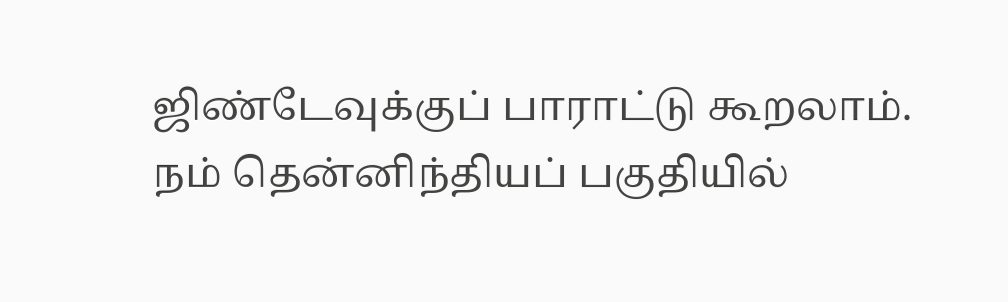ஜிண்டேவுக்குப் பாராட்டு கூறலாம். நம் தென்னிந்தியப் பகுதியில்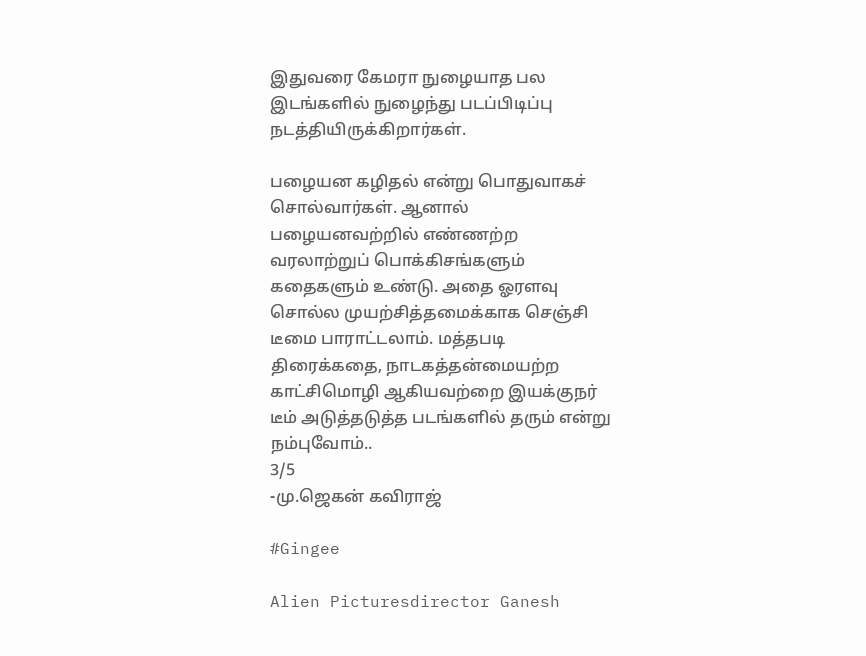இதுவரை கேமரா நுழையாத பல இடங்களில் நுழைந்து படப்பிடிப்பு நடத்தியிருக்கிறார்கள்.

பழையன கழிதல் என்று பொதுவாகச் சொல்வார்கள். ஆனால் பழையனவற்றில் எண்ணற்ற வரலாற்றுப் பொக்கிசங்களும் கதைகளும் உண்டு. அதை ஓரளவு சொல்ல முயற்சித்தமைக்காக செஞ்சி டீமை பாராட்டலாம். மத்தபடி திரைக்கதை, நாடகத்தன்மையற்ற காட்சிமொழி ஆகியவற்றை இயக்குநர் டீம் அடுத்தடுத்த படங்களில் தரும் என்று நம்புவோம்..
3/5
-மு.ஜெகன் கவிராஜ்

#Gingee

Alien Picturesdirector Ganesh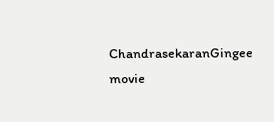ChandrasekaranGingee movie